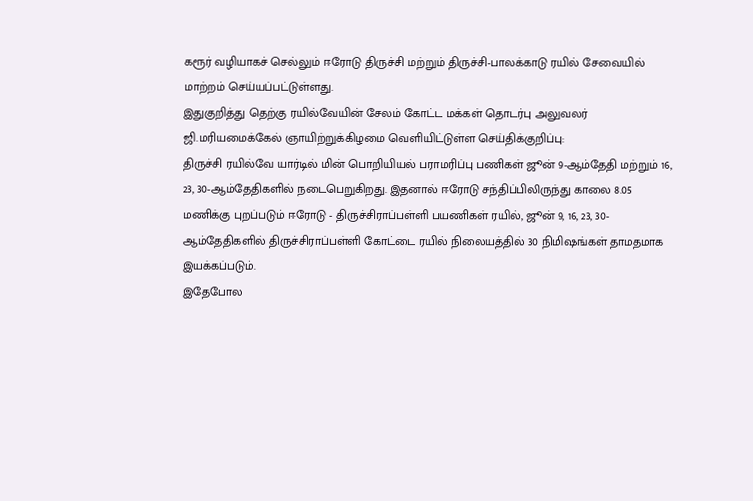கரூர் வழியாகச் செல்லும் ஈரோடு திருச்சி மற்றும் திருச்சி-பாலக்காடு ரயில் சேவையில் மாற்றம் செய்யப்பட்டுள்ளது.
இதுகுறித்து தெற்கு ரயில்வேயின் சேலம் கோட்ட மக்கள் தொடர்பு அலுவலர் ஜி.மரியமைக்கேல் ஞாயிற்றுக்கிழமை வெளியிட்டுள்ள செய்திக்குறிப்பு:
திருச்சி ரயில்வே யார்டில் மின் பொறியியல் பராமரிப்பு பணிகள் ஜூன் 9-ஆம்தேதி மற்றும் 16, 23, 30-ஆம்தேதிகளில் நடைபெறுகிறது. இதனால் ஈரோடு சந்திப்பிலிருந்து காலை 8.05 மணிக்கு புறப்படும் ஈரோடு - திருச்சிராப்பள்ளி பயணிகள் ரயில், ஜூன் 9, 16, 23, 30-ஆம்தேதிகளில் திருச்சிராப்பள்ளி கோட்டை ரயில் நிலையத்தில் 30 நிமிஷங்கள் தாமதமாக இயக்கப்படும்.
இதேபோல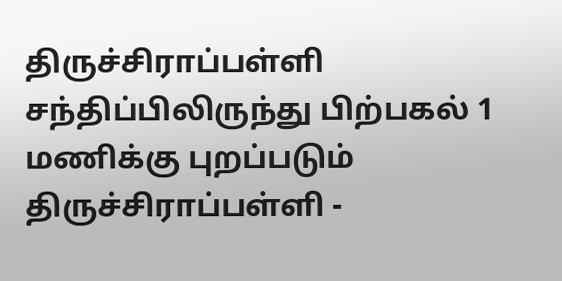திருச்சிராப்பள்ளி சந்திப்பிலிருந்து பிற்பகல் 1 மணிக்கு புறப்படும் திருச்சிராப்பள்ளி -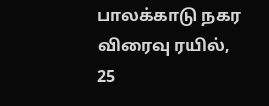பாலக்காடு நகர விரைவு ரயில், 25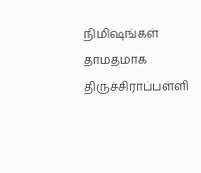நிமிஷங்கள் தாமதமாக திருச்சிராப்பள்ளி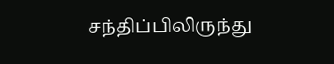சந்திப்பிலிருந்து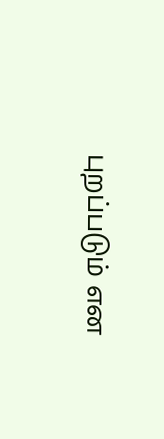புறப்படும் என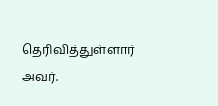தெரிவித்துள்ளார் அவர்.